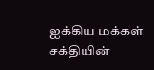ஐக்கிய மக்கள் சக்தியின்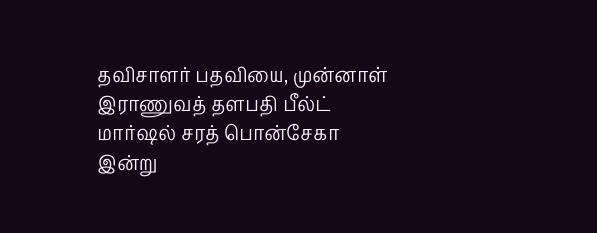தவிசாளர் பதவியை, முன்னாள் இராணுவத் தளபதி பீல்ட் மார்ஷல் சரத் பொன்சேகா இன்று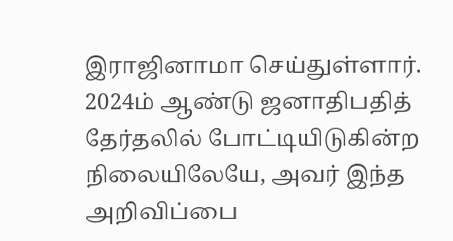இராஜினாமா செய்துள்ளார்.
2024ம் ஆண்டு ஜனாதிபதித் தேர்தலில் போட்டியிடுகின்ற நிலையிலேயே, அவர் இந்த அறிவிப்பை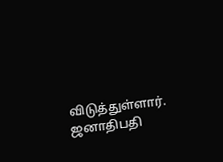விடுத்துள்ளார்.
ஜனாதிபதி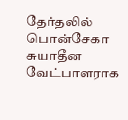தேர்தலில் பொன்சேகா சுயாதீன வேட்பாளராக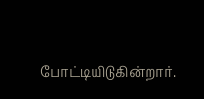போட்டியிடுகின்றார்.